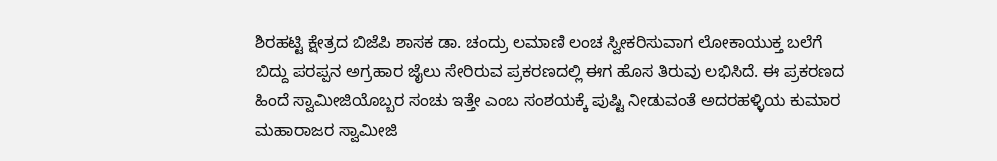ಶಿರಹಟ್ಟಿ ಕ್ಷೇತ್ರದ ಬಿಜೆಪಿ ಶಾಸಕ ಡಾ. ಚಂದ್ರು ಲಮಾಣಿ ಲಂಚ ಸ್ವೀಕರಿಸುವಾಗ ಲೋಕಾಯುಕ್ತ ಬಲೆಗೆ ಬಿದ್ದು ಪರಪ್ಪನ ಅಗ್ರಹಾರ ಜೈಲು ಸೇರಿರುವ ಪ್ರಕರಣದಲ್ಲಿ ಈಗ ಹೊಸ ತಿರುವು ಲಭಿಸಿದೆ. ಈ ಪ್ರಕರಣದ ಹಿಂದೆ ಸ್ವಾಮೀಜಿಯೊಬ್ಬರ ಸಂಚು ಇತ್ತೇ ಎಂಬ ಸಂಶಯಕ್ಕೆ ಪುಷ್ಟಿ ನೀಡುವಂತೆ ಅದರಹಳ್ಳಿಯ ಕುಮಾರ ಮಹಾರಾಜರ ಸ್ವಾಮೀಜಿ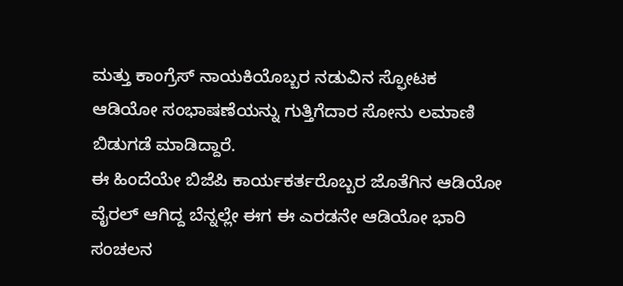ಮತ್ತು ಕಾಂಗ್ರೆಸ್ ನಾಯಕಿಯೊಬ್ಬರ ನಡುವಿನ ಸ್ಫೋಟಕ ಆಡಿಯೋ ಸಂಭಾಷಣೆಯನ್ನು ಗುತ್ತಿಗೆದಾರ ಸೋನು ಲಮಾಣಿ ಬಿಡುಗಡೆ ಮಾಡಿದ್ದಾರೆ.
ಈ ಹಿಂದೆಯೇ ಬಿಜೆಪಿ ಕಾರ್ಯಕರ್ತರೊಬ್ಬರ ಜೊತೆಗಿನ ಆಡಿಯೋ ವೈರಲ್ ಆಗಿದ್ದ ಬೆನ್ನಲ್ಲೇ ಈಗ ಈ ಎರಡನೇ ಆಡಿಯೋ ಭಾರಿ ಸಂಚಲನ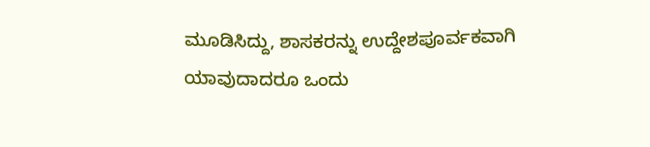ಮೂಡಿಸಿದ್ದು, ಶಾಸಕರನ್ನು ಉದ್ದೇಶಪೂರ್ವಕವಾಗಿ ಯಾವುದಾದರೂ ಒಂದು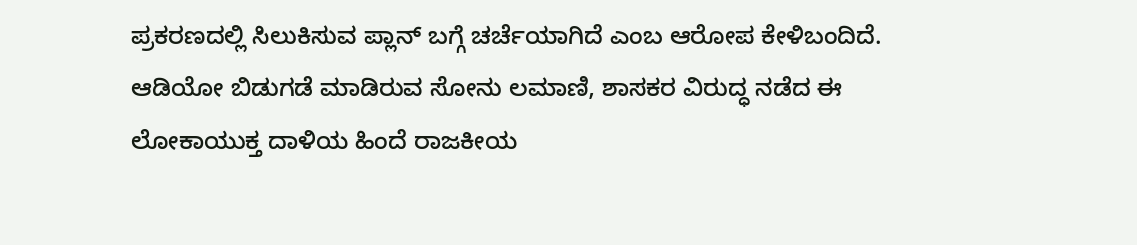ಪ್ರಕರಣದಲ್ಲಿ ಸಿಲುಕಿಸುವ ಪ್ಲಾನ್ ಬಗ್ಗೆ ಚರ್ಚೆಯಾಗಿದೆ ಎಂಬ ಆರೋಪ ಕೇಳಿಬಂದಿದೆ. ಆಡಿಯೋ ಬಿಡುಗಡೆ ಮಾಡಿರುವ ಸೋನು ಲಮಾಣಿ, ಶಾಸಕರ ವಿರುದ್ಧ ನಡೆದ ಈ ಲೋಕಾಯುಕ್ತ ದಾಳಿಯ ಹಿಂದೆ ರಾಜಕೀಯ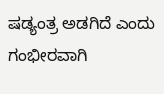ಷಡ್ಯಂತ್ರ ಅಡಗಿದೆ ಎಂದು ಗಂಭೀರವಾಗಿ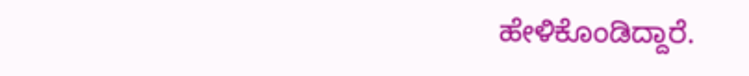ಹೇಳಿಕೊಂಡಿದ್ದಾರೆ.